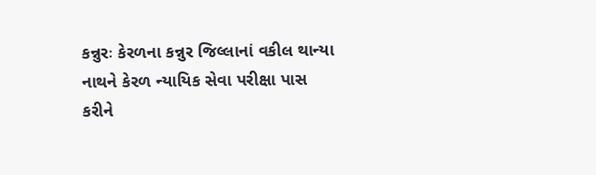કન્નુરઃ કેરળના કન્નુર જિલ્લાનાં વકીલ થાન્યા નાથને કેરળ ન્યાયિક સેવા પરીક્ષા પાસ કરીને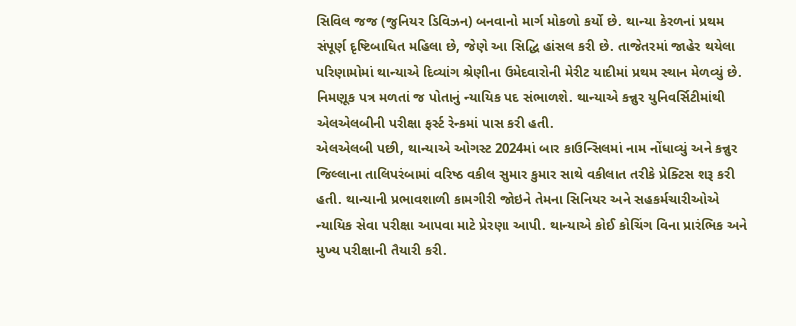સિવિલ જજ (જુનિયર ડિવિઝન) બનવાનો માર્ગ મોકળો કર્યો છે. થાન્યા કેરળનાં પ્રથમ સંપૂર્ણ દૃષ્ટિબાધિત મહિલા છે, જેણે આ સિદ્ધિ હાંસલ કરી છે. તાજેતરમાં જાહેર થયેલા પરિણામોમાં થાન્યાએ દિવ્યાંગ શ્રેણીના ઉમેદવારોની મેરીટ યાદીમાં પ્રથમ સ્થાન મેળવ્યું છે. નિમણૂક પત્ર મળતાં જ પોતાનું ન્યાયિક પદ સંભાળશે. થાન્યાએ કન્નુર યુનિવર્સિટીમાંથી એલએલબીની પરીક્ષા ફર્સ્ટ રેન્કમાં પાસ કરી હતી.
એલએલબી પછી, થાન્યાએ ઓગસ્ટ 2024માં બાર કાઉન્સિલમાં નામ નોંધાવ્યું અને કન્નુર જિલ્લાના તાલિપરંબામાં વરિષ્ઠ વકીલ સુમાર કુમાર સાથે વકીલાત તરીકે પ્રેક્ટિસ શરૂ કરી હતી. થાન્યાની પ્રભાવશાળી કામગીરી જોઇને તેમના સિનિયર અને સહકર્મચારીઓએ ન્યાયિક સેવા પરીક્ષા આપવા માટે પ્રેરણા આપી. થાન્યાએ કોઈ કોચિંગ વિના પ્રારંભિક અને મુખ્ય પરીક્ષાની તૈયારી કરી.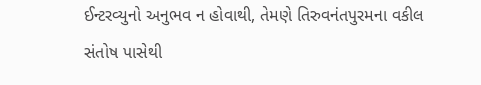ઈન્ટરવ્યુનો અનુભવ ન હોવાથી, તેમણે તિરુવનંતપુરમના વકીલ સંતોષ પાસેથી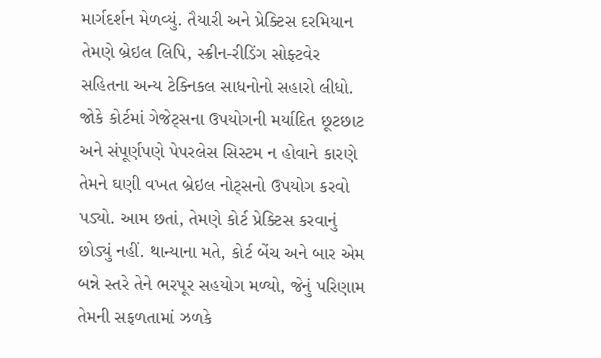માર્ગદર્શન મેળવ્યું. તૈયારી અને પ્રેક્ટિસ દરમિયાન તેમણે બ્રેઇલ લિપિ, સ્ક્રીન-રીડિંગ સોફ્ટવેર સહિતના અન્ય ટેક્નિકલ સાધનોનો સહારો લીધો. જોકે કોર્ટમાં ગેજેટ્સના ઉપયોગની મર્યાદિત છૂટછાટ અને સંપૂર્ણપણે પેપરલેસ સિસ્ટમ ન હોવાને કારણે તેમને ઘણી વખત બ્રેઇલ નોટ્સનો ઉપયોગ કરવો પડ્યો. આમ છતાં, તેમણે કોર્ટ પ્રેક્ટિસ કરવાનું છોડ્યું નહીં. થાન્યાના મતે, કોર્ટ બેંચ અને બાર એમ બન્ને સ્તરે તેને ભરપૂર સહયોગ મળ્યો, જેનું પરિણામ તેમની સફળતામાં ઝળકે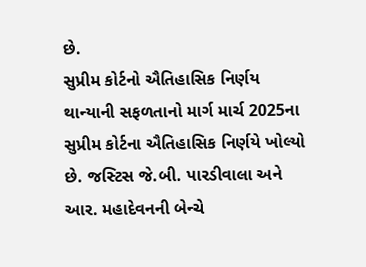છે.
સુપ્રીમ કોર્ટનો ઐતિહાસિક નિર્ણય
થાન્યાની સફળતાનો માર્ગ માર્ચ 2025ના સુપ્રીમ કોર્ટના ઐતિહાસિક નિર્ણયે ખોલ્યો છે. જસ્ટિસ જે.બી. પારડીવાલા અને આર. મહાદેવનની બેન્ચે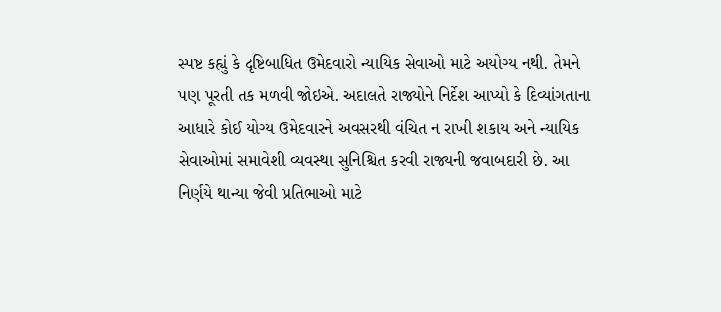સ્પષ્ટ કહ્યું કે દૃષ્ટિબાધિત ઉમેદવારો ન્યાયિક સેવાઓ માટે અયોગ્ય નથી. તેમને પણ પૂરતી તક મળવી જોઇએ. અદાલતે રાજ્યોને નિર્દેશ આપ્યો કે દિવ્યાંગતાના આધારે કોઈ યોગ્ય ઉમેદવારને અવસરથી વંચિત ન રાખી શકાય અને ન્યાયિક સેવાઓમાં સમાવેશી વ્યવસ્થા સુનિશ્ચિત કરવી રાજ્યની જવાબદારી છે. આ નિર્ણયે થાન્યા જેવી પ્રતિભાઓ માટે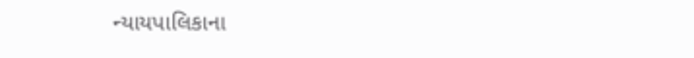ન્યાયપાલિકાના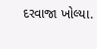દરવાજા ખોલ્યા.